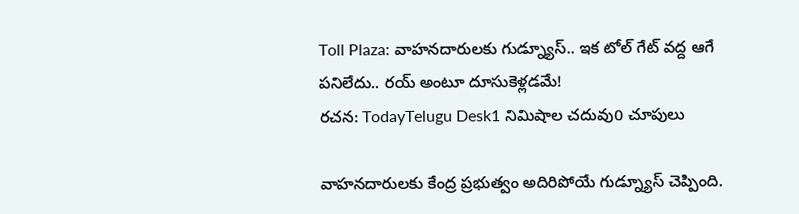Toll Plaza: వాహనదారులకు గుడ్న్యూస్.. ఇక టోల్ గేట్ వద్ద ఆగే పనిలేదు.. రయ్ అంటూ దూసుకెళ్లడమే!
రచన: TodayTelugu Desk1 నిమిషాల చదువు0 చూపులు

వాహనదారులకు కేంద్ర ప్రభుత్వం అదిరిపోయే గుడ్న్యూస్ చెప్పింది.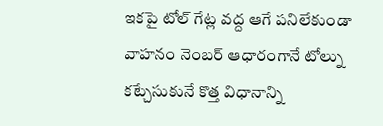ఇకపై టోల్ గేట్ల వద్ద ఆగే పనిలేకుండా వాహనం నెంబర్ ఆధారంగానే టోల్ను కట్చేసుకునే కొత్త విధానాన్ని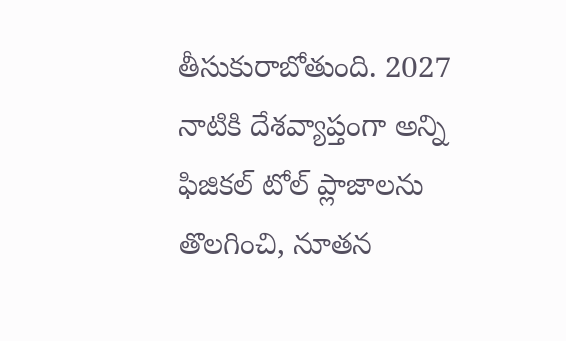తీసుకురాబోతుంది. 2027 నాటికి దేశవ్యాప్తంగా అన్ని ఫిజికల్ టోల్ ప్లాజాలను తొలగించి, నూతన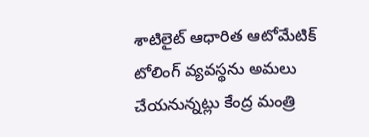శాటిలైట్ ఆధారిత ఆటోమేటిక్ టోలింగ్ వ్యవస్థను అమలు చేయనున్నట్లు కేంద్ర మంత్రి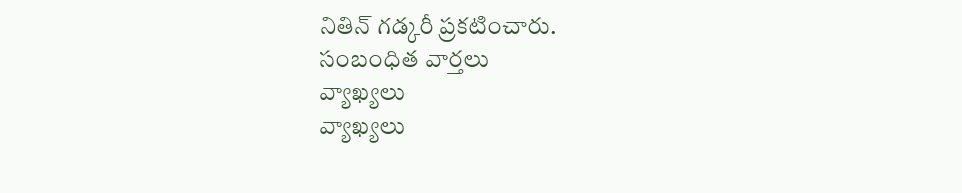నితిన్ గడ్కరీ ప్రకటించారు.
సంబంధిత వార్తలు
వ్యాఖ్యలు
వ్యాఖ్యలు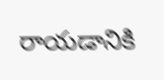రాయడానికి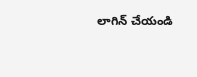లాగిన్ చేయండి